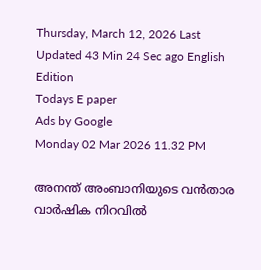Thursday, March 12, 2026 Last Updated 43 Min 24 Sec ago English Edition
Todays E paper
Ads by Google
Monday 02 Mar 2026 11.32 PM

അനന്ത്‌ അംബാനിയുടെ വന്‍താര വാര്‍ഷിക നിറവില്‍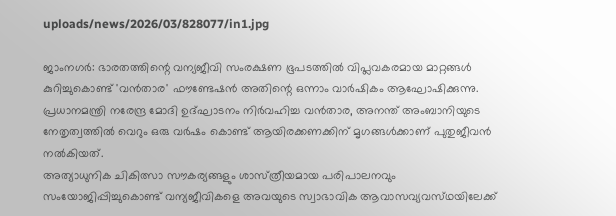uploads/news/2026/03/828077/in1.jpg

ജാംനഗര്‍: ഭാരതത്തിന്റെ വന്യജീവി സംരക്ഷണ ഭൂപടത്തില്‍ വിപ്ലവകരമായ മാറ്റങ്ങള്‍ കുറിച്ചുകൊണ്ട്‌ 'വന്‍താര' ഫൗണ്ടേഷന്‍ അതിന്റെ ഒന്നാം വാര്‍ഷികം ആഘോഷിക്കുന്നു. പ്രധാനമന്ത്രി നരേന്ദ്ര മോദി ഉദ്‌ഘാടനം നിര്‍വഹിച്ച വന്‍താര, അനന്ത്‌ അംബാനിയുടെ നേതൃത്വത്തില്‍ വെറും ഒരു വര്‍ഷം കൊണ്ട്‌ ആയിരക്കണക്കിന്‌ മൃഗങ്ങള്‍ക്കാണ്‌ പുതുജീവന്‍ നല്‍കിയത്‌.
അത്യാധുനിക ചികിത്സാ സൗകര്യങ്ങളും ശാസ്‌ത്രീയമായ പരിപാലനവും സംയോജിപ്പിച്ചുകൊണ്ട്‌ വന്യജീവികളെ അവയുടെ സ്വാഭാവിക ആവാസവ്യവസ്‌ഥയിലേക്ക്‌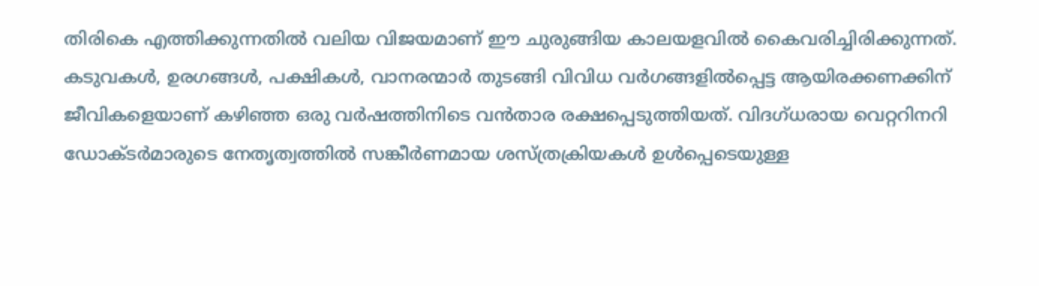തിരികെ എത്തിക്കുന്നതില്‍ വലിയ വിജയമാണ്‌ ഈ ചുരുങ്ങിയ കാലയളവില്‍ കൈവരിച്ചിരിക്കുന്നത്‌.
കടുവകള്‍, ഉരഗങ്ങള്‍, പക്ഷികള്‍, വാനരന്മാര്‍ തുടങ്ങി വിവിധ വര്‍ഗങ്ങളില്‍പ്പെട്ട ആയിരക്കണക്കിന്‌ ജീവികളെയാണ്‌ കഴിഞ്ഞ ഒരു വര്‍ഷത്തിനിടെ വന്‍താര രക്ഷപ്പെടുത്തിയത്‌. വിദഗ്‌ധരായ വെറ്ററിനറി ഡോക്‌ടര്‍മാരുടെ നേതൃത്വത്തില്‍ സങ്കീര്‍ണമായ ശസ്‌ത്രക്രിയകള്‍ ഉള്‍പ്പെടെയുള്ള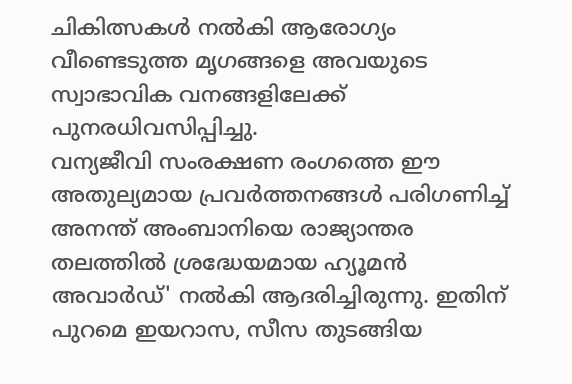ചികിത്സകള്‍ നല്‍കി ആരോഗ്യം വീണ്ടെടുത്ത മൃഗങ്ങളെ അവയുടെ സ്വാഭാവിക വനങ്ങളിലേക്ക്‌ പുനരധിവസിപ്പിച്ചു.
വന്യജീവി സംരക്ഷണ രംഗത്തെ ഈ അതുല്യമായ പ്രവര്‍ത്തനങ്ങള്‍ പരിഗണിച്ച്‌ അനന്ത്‌ അംബാനിയെ രാജ്യാന്തര തലത്തില്‍ ശ്രദ്ധേയമായ ഹ്യൂമന്‍ അവാര്‍ഡ്‌' നല്‍കി ആദരിച്ചിരുന്നു. ഇതിന്‌ പുറമെ ഇയറാസ, സീസ തുടങ്ങിയ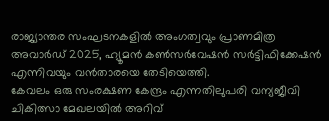രാജ്യാന്തര സംഘടനകളില്‍ അംഗത്വവും പ്രാണമിത്ര അവാര്‍ഡ്‌ 2025, ഹ്യൂമന്‍ കണ്‍സര്‍വേഷന്‍ സര്‍ട്ടിഫിക്കേഷന്‍ എന്നിവയും വന്‍താരയെ തേടിയെത്തി.
കേവലം ഒരു സംരക്ഷണ കേന്ദ്രം എന്നതിലുപരി വന്യജീവി ചികിത്സാ മേഖലയില്‍ അറിവ്‌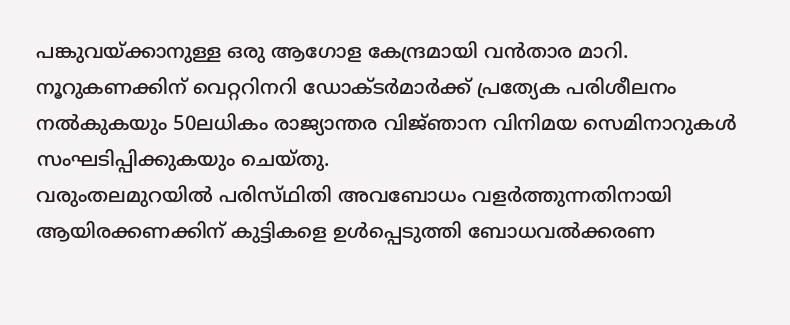പങ്കുവയ്‌ക്കാനുള്ള ഒരു ആഗോള കേന്ദ്രമായി വന്‍താര മാറി. നൂറുകണക്കിന്‌ വെറ്ററിനറി ഡോക്‌ടര്‍മാര്‍ക്ക്‌ പ്രത്യേക പരിശീലനം നല്‍കുകയും 50ലധികം രാജ്യാന്തര വിജ്‌ഞാന വിനിമയ സെമിനാറുകള്‍ സംഘടിപ്പിക്കുകയും ചെയ്‌തു.
വരുംതലമുറയില്‍ പരിസ്‌ഥിതി അവബോധം വളര്‍ത്തുന്നതിനായി ആയിരക്കണക്കിന്‌ കുട്ടികളെ ഉള്‍പ്പെടുത്തി ബോധവല്‍ക്കരണ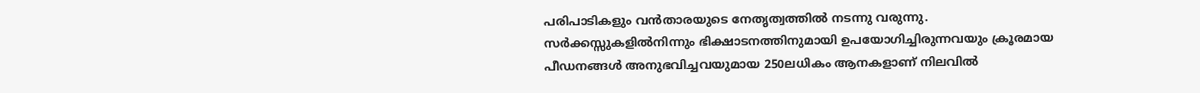പരിപാടികളും വന്‍താരയുടെ നേതൃത്വത്തില്‍ നടന്നു വരുന്നു.
സര്‍ക്കസ്സുകളില്‍നിന്നും ഭിക്ഷാടനത്തിനുമായി ഉപയോഗിച്ചിരുന്നവയും ക്രൂരമായ പീഡനങ്ങള്‍ അനുഭവിച്ചവയുമായ 250ലധികം ആനകളാണ്‌ നിലവില്‍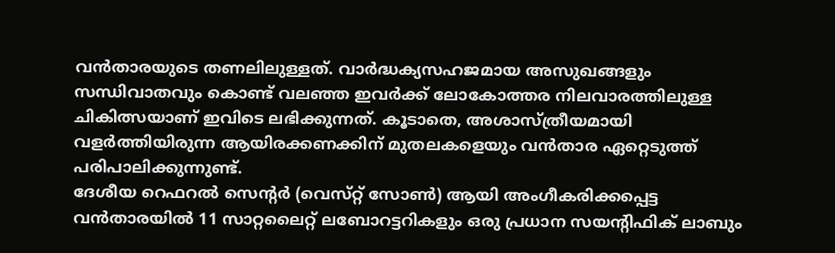വന്‍താരയുടെ തണലിലുള്ളത്‌. വാര്‍ദ്ധക്യസഹജമായ അസുഖങ്ങളും സന്ധിവാതവും കൊണ്ട്‌ വലഞ്ഞ ഇവര്‍ക്ക്‌ ലോകോത്തര നിലവാരത്തിലുള്ള ചികിത്സയാണ്‌ ഇവിടെ ലഭിക്കുന്നത്‌. കൂടാതെ, അശാസ്‌ത്രീയമായി വളര്‍ത്തിയിരുന്ന ആയിരക്കണക്കിന്‌ മുതലകളെയും വന്‍താര ഏറ്റെടുത്ത്‌ പരിപാലിക്കുന്നുണ്ട്‌.
ദേശീയ റെഫറല്‍ സെന്റര്‍ (വെസ്‌റ്റ് സോണ്‍) ആയി അംഗീകരിക്കപ്പെട്ട വന്‍താരയില്‍ 11 സാറ്റലൈറ്റ്‌ ലബോറട്ടറികളും ഒരു പ്രധാന സയന്റിഫിക്‌ ലാബും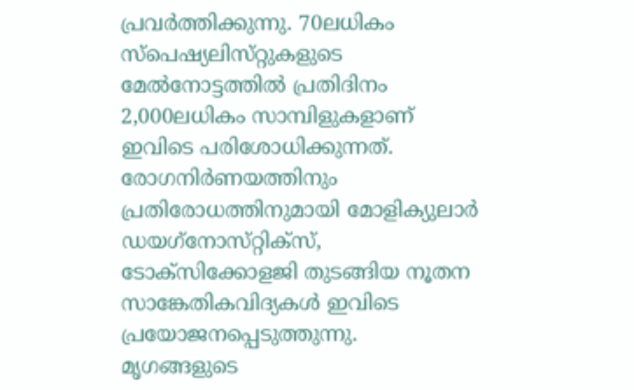പ്രവര്‍ത്തിക്കുന്നു. 70ലധികം സ്‌പെഷ്യലിസ്‌റ്റുകളുടെ മേല്‍നോട്ടത്തില്‍ പ്രതിദിനം 2,000ലധികം സാമ്പിളുകളാണ്‌ ഇവിടെ പരിശോധിക്കുന്നത്‌. രോഗനിര്‍ണയത്തിനും പ്രതിരോധത്തിനുമായി മോളിക്യുലാര്‍ ഡയഗ്‌നോസ്‌റ്റിക്‌സ്, ടോക്‌സിക്കോളജി തുടങ്ങിയ നൂതന സാങ്കേതികവിദ്യകള്‍ ഇവിടെ പ്രയോജനപ്പെടുത്തുന്നു.
മൃഗങ്ങളുടെ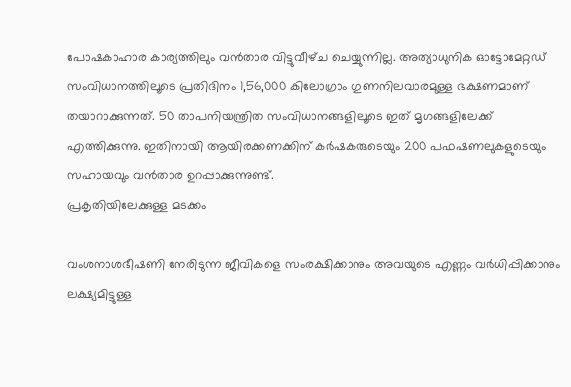പോഷകാഹാര കാര്യത്തിലും വന്‍താര വിട്ടുവീഴ്‌ച ചെയ്യുന്നില്ല. അത്യാധുനിക ഓട്ടോമേറ്റഡ്‌ സംവിധാനത്തിലൂടെ പ്രതിദിനം 1,56,000 കിലോഗ്രാം ഗുണനിലവാരമുള്ള ഭക്ഷണമാണ്‌ തയാറാക്കുന്നത്‌. 50 താപനിയന്ത്രിത സംവിധാനങ്ങളിലൂടെ ഇത്‌ മൃഗങ്ങളിലേക്ക്‌ എത്തിക്കുന്നു. ഇതിനായി ആയിരക്കണക്കിന്‌ കര്‍ഷകരുടെയും 200 പഫഷണലുകളുടെയും സഹായവും വന്‍താര ഉറപ്പാക്കുന്നുണ്ട്‌.
പ്രകൃതിയിലേക്കുള്ള മടക്കം

വംശനാശഭീഷണി നേരിടുന്ന ജീവികളെ സംരക്ഷിക്കാനും അവയുടെ എണ്ണം വര്‍ധിപ്പിക്കാനും ലക്ഷ്യമിട്ടുള്ള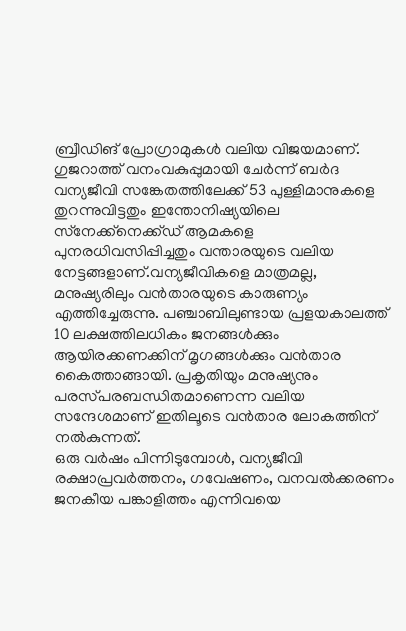ബ്രീഡിങ്‌ പ്രോഗ്രാമുകള്‍ വലിയ വിജയമാണ്‌. ഗുജറാത്ത്‌ വനംവകുപ്പുമായി ചേര്‍ന്ന്‌ ബര്‍ദ വന്യജീവി സങ്കേതത്തിലേക്ക്‌ 53 പുള്ളിമാനുകളെ തുറന്നുവിട്ടതും ഇന്തോനിഷ്യയിലെ സ്‌നേക്ക്‌നെക്ക്‌ഡ് ആമകളെ പുനരധിവസിപ്പിച്ചതും വന്താരയുടെ വലിയ നേട്ടങ്ങളാണ്‌.വന്യജീവികളെ മാത്രമല്ല, മനുഷ്യരിലും വന്‍താരയുടെ കാരുണ്യം എത്തിച്ചേരുന്നു. പഞ്ചാബിലുണ്ടായ പ്രളയകാലത്ത്‌ 10 ലക്ഷത്തിലധികം ജനങ്ങള്‍ക്കും ആയിരക്കണക്കിന്‌ മൃഗങ്ങള്‍ക്കും വന്‍താര കൈത്താങ്ങായി. പ്രകൃതിയും മനുഷ്യനും പരസ്‌പരബന്ധിതമാണെന്ന വലിയ സന്ദേശമാണ്‌ ഇതിലൂടെ വന്‍താര ലോകത്തിന്‌ നല്‍കുന്നത്‌.
ഒരു വര്‍ഷം പിന്നിടുമ്പോള്‍, വന്യജീവി രക്ഷാപ്രവര്‍ത്തനം, ഗവേഷണം, വനവല്‍ക്കരണം ജനകീയ പങ്കാളിത്തം എന്നിവയെ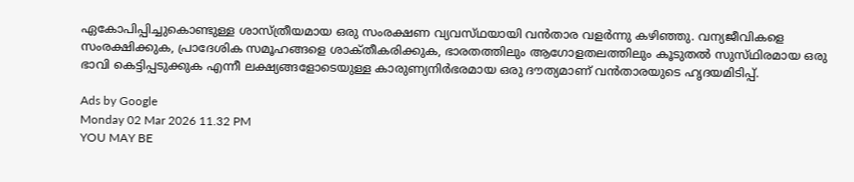ഏകോപിപ്പിച്ചുകൊണ്ടുള്ള ശാസ്‌ത്രീയമായ ഒരു സംരക്ഷണ വ്യവസ്‌ഥയായി വന്‍താര വളര്‍ന്നു കഴിഞ്ഞു. വന്യജീവികളെ സംരക്ഷിക്കുക, പ്രാദേശിക സമൂഹങ്ങളെ ശാക്‌തീകരിക്കുക, ഭാരതത്തിലും ആഗോളതലത്തിലും കൂടുതല്‍ സുസ്‌ഥിരമായ ഒരു ഭാവി കെട്ടിപ്പടുക്കുക എന്നീ ലക്ഷ്യങ്ങളോടെയുള്ള കാരുണ്യനിര്‍ഭരമായ ഒരു ദൗത്യമാണ്‌ വന്‍താരയുടെ ഹൃദയമിടിപ്പ്‌.

Ads by Google
Monday 02 Mar 2026 11.32 PM
YOU MAY BE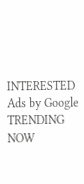INTERESTED
Ads by Google
TRENDING NOW